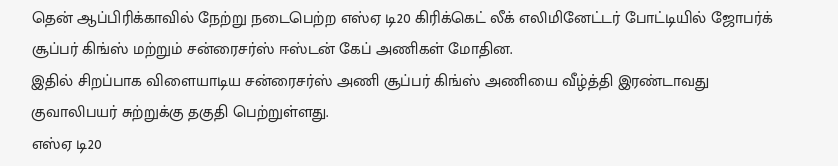தென் ஆப்பிரிக்காவில் நேற்று நடைபெற்ற எஸ்ஏ டி20 கிரிக்கெட் லீக் எலிமினேட்டர் போட்டியில் ஜோபர்க் சூப்பர் கிங்ஸ் மற்றும் சன்ரைசர்ஸ் ஈஸ்டன் கேப் அணிகள் மோதின.
இதில் சிறப்பாக விளையாடிய சன்ரைசர்ஸ் அணி சூப்பர் கிங்ஸ் அணியை வீழ்த்தி இரண்டாவது குவாலிபயர் சுற்றுக்கு தகுதி பெற்றுள்ளது.
எஸ்ஏ டி20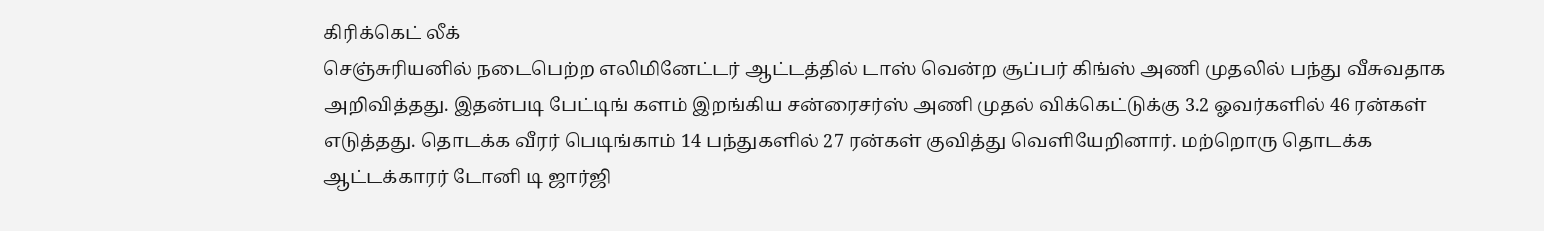கிரிக்கெட் லீக்
செஞ்சுரியனில் நடைபெற்ற எலிமினேட்டர் ஆட்டத்தில் டாஸ் வென்ற சூப்பர் கிங்ஸ் அணி முதலில் பந்து வீசுவதாக அறிவித்தது. இதன்படி பேட்டிங் களம் இறங்கிய சன்ரைசர்ஸ் அணி முதல் விக்கெட்டுக்கு 3.2 ஓவர்களில் 46 ரன்கள் எடுத்தது. தொடக்க வீரர் பெடிங்காம் 14 பந்துகளில் 27 ரன்கள் குவித்து வெளியேறினார். மற்றொரு தொடக்க ஆட்டக்காரர் டோனி டி ஜார்ஜி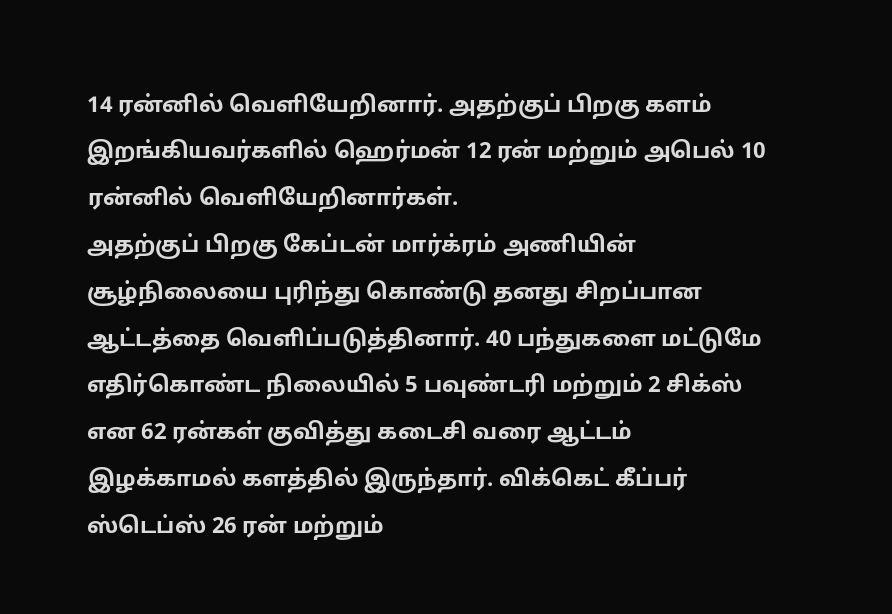14 ரன்னில் வெளியேறினார். அதற்குப் பிறகு களம் இறங்கியவர்களில் ஹெர்மன் 12 ரன் மற்றும் அபெல் 10 ரன்னில் வெளியேறினார்கள்.
அதற்குப் பிறகு கேப்டன் மார்க்ரம் அணியின் சூழ்நிலையை புரிந்து கொண்டு தனது சிறப்பான ஆட்டத்தை வெளிப்படுத்தினார். 40 பந்துகளை மட்டுமே எதிர்கொண்ட நிலையில் 5 பவுண்டரி மற்றும் 2 சிக்ஸ் என 62 ரன்கள் குவித்து கடைசி வரை ஆட்டம் இழக்காமல் களத்தில் இருந்தார். விக்கெட் கீப்பர் ஸ்டெப்ஸ் 26 ரன் மற்றும்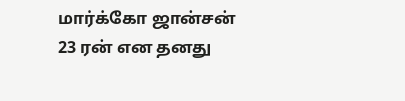மார்க்கோ ஜான்சன் 23 ரன் என தனது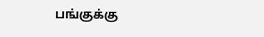பங்குக்கு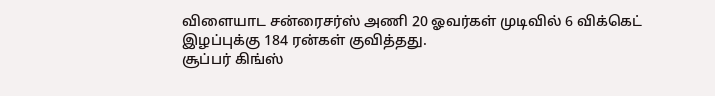விளையாட சன்ரைசர்ஸ் அணி 20 ஓவர்கள் முடிவில் 6 விக்கெட் இழப்புக்கு 184 ரன்கள் குவித்தது.
சூப்பர் கிங்ஸ்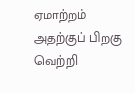ஏமாற்றம்
அதற்குப் பிறகு வெற்றி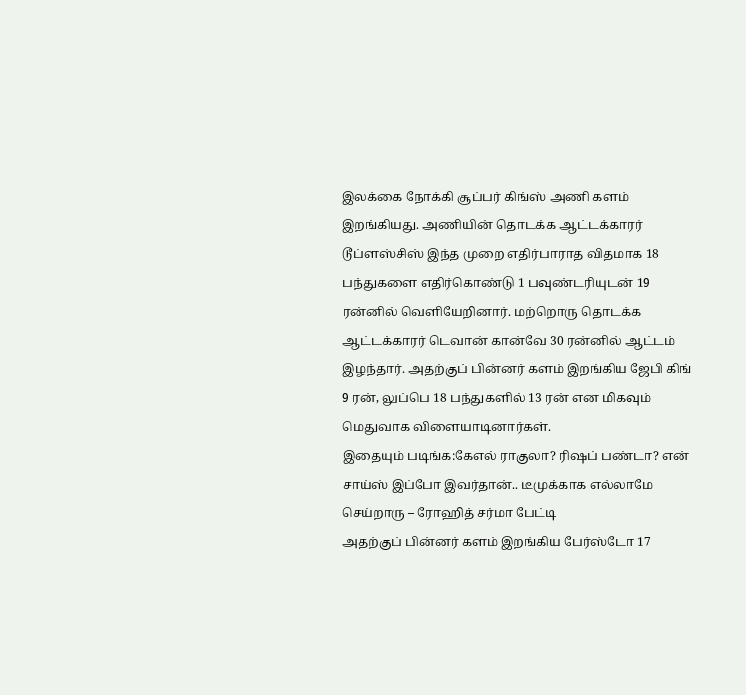இலக்கை நோக்கி சூப்பர் கிங்ஸ் அணி களம் இறங்கியது. அணியின் தொடக்க ஆட்டக்காரர் டூப்ளஸ்சிஸ் இந்த முறை எதிர்பாராத விதமாக 18 பந்துகளை எதிர்கொண்டு 1 பவுண்டரியுடன் 19 ரன்னில் வெளியேறினார். மற்றொரு தொடக்க ஆட்டக்காரர் டெவான் கான்வே 30 ரன்னில் ஆட்டம் இழந்தார். அதற்குப் பின்னர் களம் இறங்கிய ஜேபி கிங் 9 ரன், லுப்பெ 18 பந்துகளில் 13 ரன் என மிகவும் மெதுவாக விளையாடினார்கள்.
இதையும் படிங்க:கேஎல் ராகுலா? ரிஷப் பண்டா? என் சாய்ஸ் இப்போ இவர்தான்.. டீமுக்காக எல்லாமே செய்றாரு – ரோஹித் சர்மா பேட்டி
அதற்குப் பின்னர் களம் இறங்கிய பேர்ஸ்டோ 17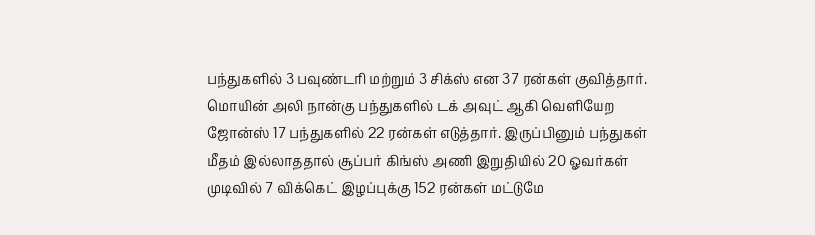பந்துகளில் 3 பவுண்டரி மற்றும் 3 சிக்ஸ் என 37 ரன்கள் குவித்தார். மொயின் அலி நான்கு பந்துகளில் டக் அவுட் ஆகி வெளியேற ஜோன்ஸ் 17 பந்துகளில் 22 ரன்கள் எடுத்தார். இருப்பினும் பந்துகள் மீதம் இல்லாததால் சூப்பர் கிங்ஸ் அணி இறுதியில் 20 ஓவர்கள் முடிவில் 7 விக்கெட் இழப்புக்கு 152 ரன்கள் மட்டுமே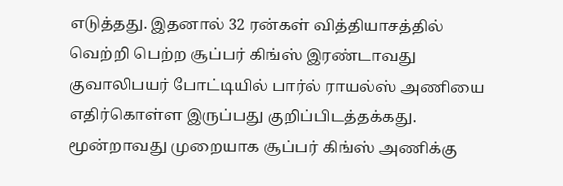எடுத்தது. இதனால் 32 ரன்கள் வித்தியாசத்தில் வெற்றி பெற்ற சூப்பர் கிங்ஸ் இரண்டாவது குவாலிபயர் போட்டியில் பார்ல் ராயல்ஸ் அணியை எதிர்கொள்ள இருப்பது குறிப்பிடத்தக்கது. மூன்றாவது முறையாக சூப்பர் கிங்ஸ் அணிக்கு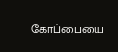கோப்பையை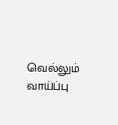வெல்லும் வாய்ப்பு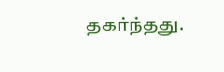தகர்ந்தது.